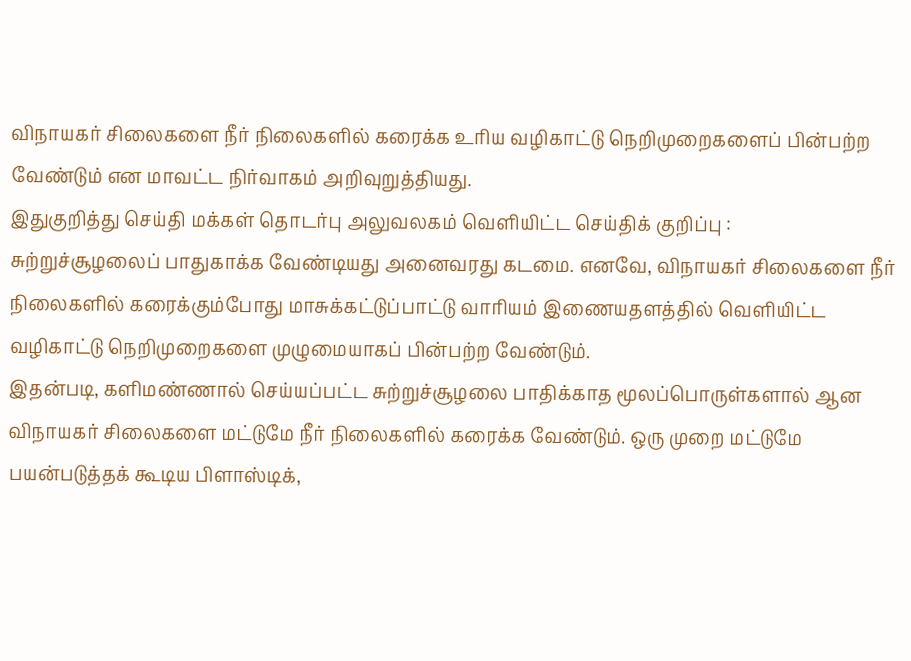விநாயகர் சிலைகளை நீர் நிலைகளில் கரைக்க உரிய வழிகாட்டு நெறிமுறைகளைப் பின்பற்ற வேண்டும் என மாவட்ட நிர்வாகம் அறிவுறுத்தியது.
இதுகுறித்து செய்தி மக்கள் தொடர்பு அலுவலகம் வெளியிட்ட செய்திக் குறிப்பு :
சுற்றுச்சூழலைப் பாதுகாக்க வேண்டியது அனைவரது கடமை. எனவே, விநாயகர் சிலைகளை நீர் நிலைகளில் கரைக்கும்போது மாசுக்கட்டுப்பாட்டு வாரியம் இணையதளத்தில் வெளியிட்ட வழிகாட்டு நெறிமுறைகளை முழுமையாகப் பின்பற்ற வேண்டும்.
இதன்படி, களிமண்ணால் செய்யப்பட்ட சுற்றுச்சூழலை பாதிக்காத மூலப்பொருள்களால் ஆன விநாயகர் சிலைகளை மட்டுமே நீர் நிலைகளில் கரைக்க வேண்டும். ஒரு முறை மட்டுமே பயன்படுத்தக் கூடிய பிளாஸ்டிக்,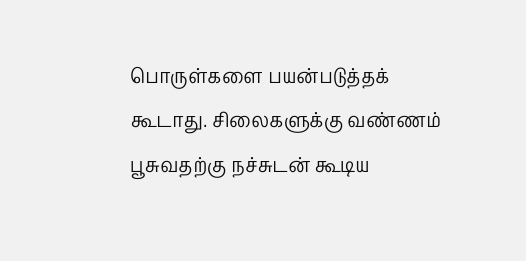பொருள்களை பயன்படுத்தக் கூடாது. சிலைகளுக்கு வண்ணம் பூசுவதற்கு நச்சுடன் கூடிய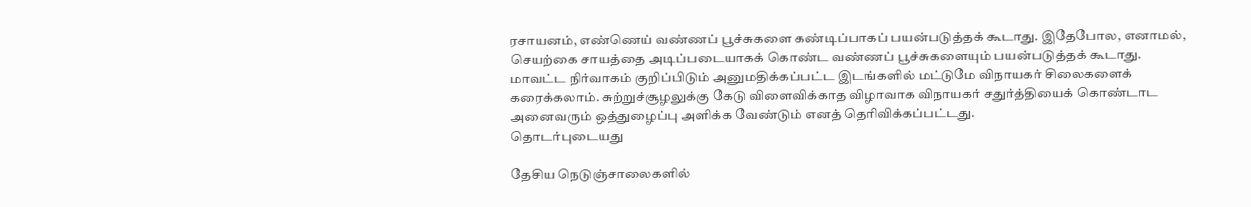ரசாயனம், எண்ணெய் வண்ணப் பூச்சுகளை கண்டிப்பாகப் பயன்படுத்தக் கூடாது. இதேபோல, எனாமல், செயற்கை சாயத்தை அடிப்படையாகக் கொண்ட வண்ணப் பூச்சுகளையும் பயன்படுத்தக் கூடாது. மாவட்ட நிர்வாகம் குறிப்பிடும் அனுமதிக்கப்பட்ட இடங்களில் மட்டுமே விநாயகர் சிலைகளைக் கரைக்கலாம். சுற்றுச்சூழலுக்கு கேடு விளைவிக்காத விழாவாக விநாயகர் சதுர்த்தியைக் கொண்டாட அனைவரும் ஒத்துழைப்பு அளிக்க வேண்டும் எனத் தெரிவிக்கப்பட்டது.
தொடர்புடையது

தேசிய நெடுஞ்சாலைகளில்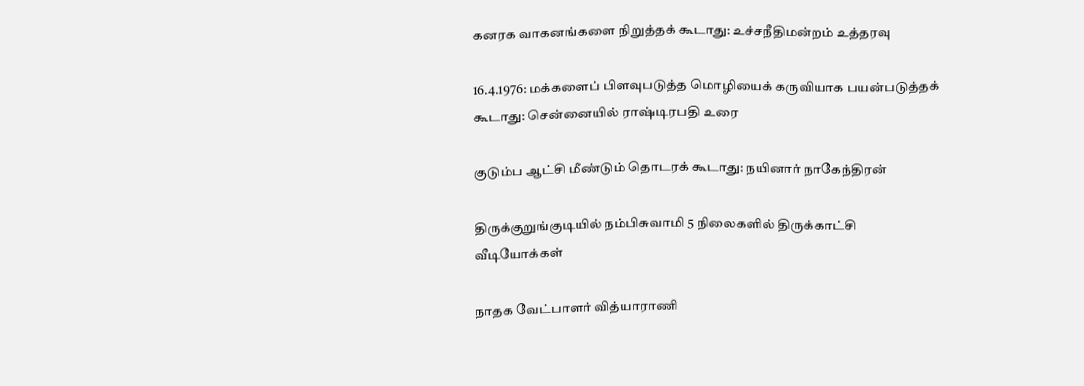கனரக வாகனங்களை நிறுத்தக் கூடாது: உச்சநீதிமன்றம் உத்தரவு

16.4.1976: மக்களைப் பிளவுபடுத்த மொழியைக் கருவியாக பயன்படுத்தக் கூடாது: சென்னையில் ராஷ்டிரபதி உரை

குடும்ப ஆட்சி மீண்டும் தொடரக் கூடாது: நயினார் நாகேந்திரன்

திருக்குறுங்குடியில் நம்பிசுவாமி 5 நிலைகளில் திருக்காட்சி
வீடியோக்கள்

நாதக வேட்பாளர் வித்யாராணி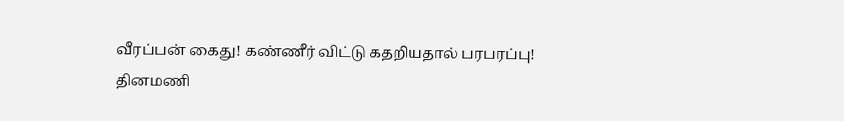வீரப்பன் கைது! கண்ணீர் விட்டு கதறியதால் பரபரப்பு!
தினமணி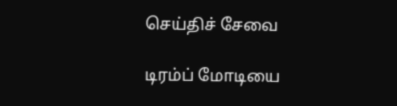செய்திச் சேவை

டிரம்ப் மோடியை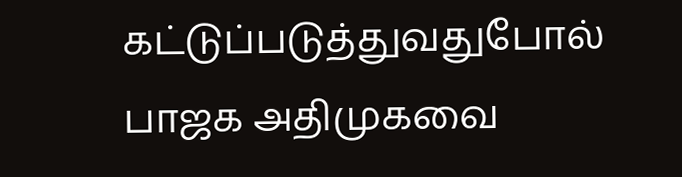கட்டுப்படுத்துவதுபோல் பாஜக அதிமுகவை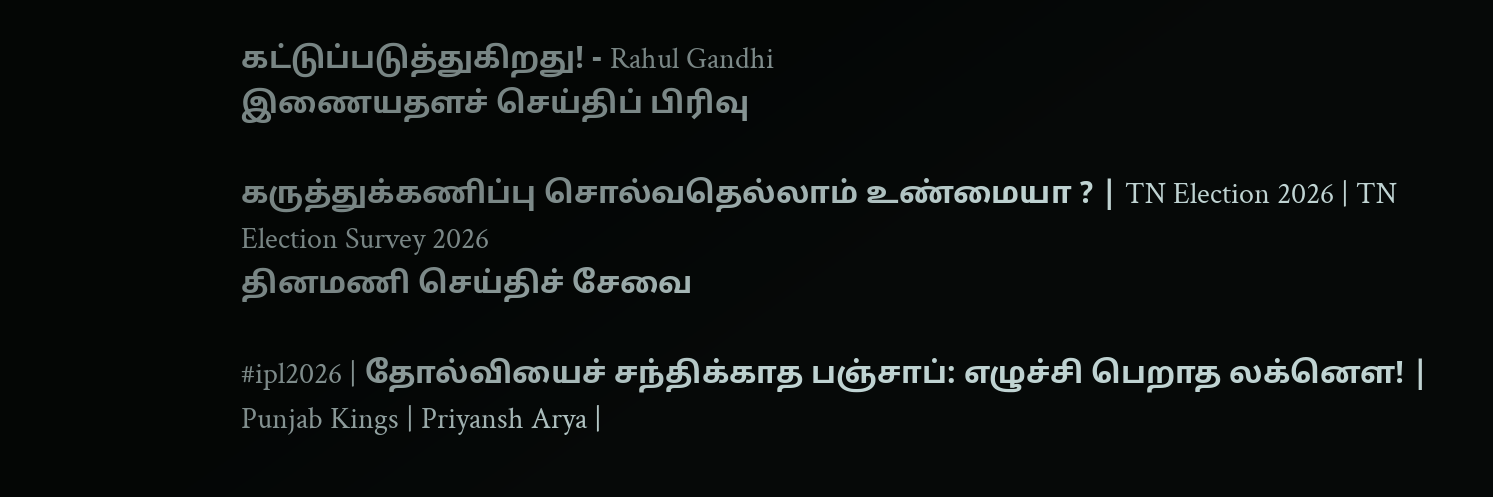கட்டுப்படுத்துகிறது! - Rahul Gandhi
இணையதளச் செய்திப் பிரிவு

கருத்துக்கணிப்பு சொல்வதெல்லாம் உண்மையா ? | TN Election 2026 | TN Election Survey 2026
தினமணி செய்திச் சேவை

#ipl2026 | தோல்வியைச் சந்திக்காத பஞ்சாப்: எழுச்சி பெறாத லக்னௌ! | Punjab Kings | Priyansh Arya |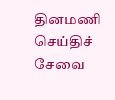தினமணி செய்திச் சேவை